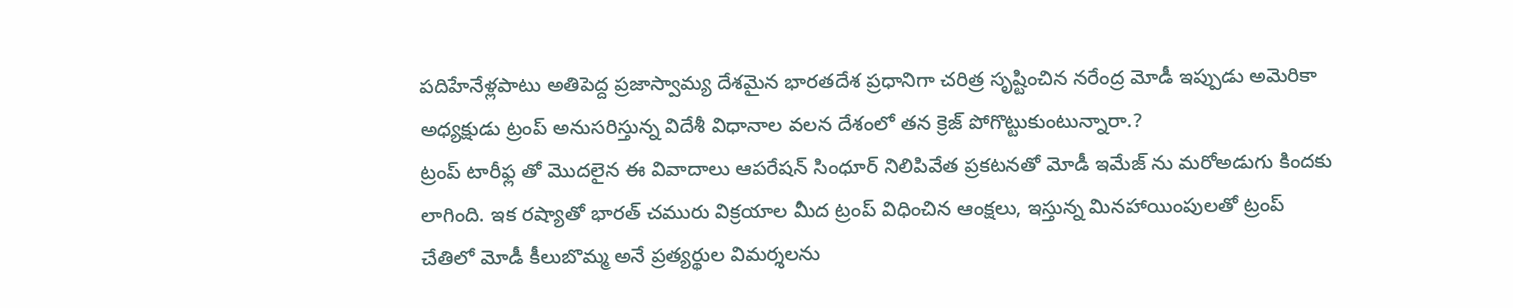పదిహేనేళ్లపాటు అతిపెద్ద ప్రజాస్వామ్య దేశమైన భారతదేశ ప్రధానిగా చరిత్ర సృష్టించిన నరేంద్ర మోడీ ఇప్పుడు అమెరికా అధ్యక్షుడు ట్రంప్ అనుసరిస్తున్న విదేశీ విధానాల వలన దేశంలో తన క్రెజ్ పోగొట్టుకుంటున్నారా.?
ట్రంప్ టారీఫ్ల తో మొదలైన ఈ వివాదాలు ఆపరేషన్ సింధూర్ నిలిపివేత ప్రకటనతో మోడీ ఇమేజ్ ను మరోఅడుగు కిందకు లాగింది. ఇక రష్యాతో భారత్ చమురు విక్రయాల మీద ట్రంప్ విధించిన ఆంక్షలు, ఇస్తున్న మినహాయింపులతో ట్రంప్ చేతిలో మోడీ కీలుబొమ్మ అనే ప్రత్యర్థుల విమర్శలను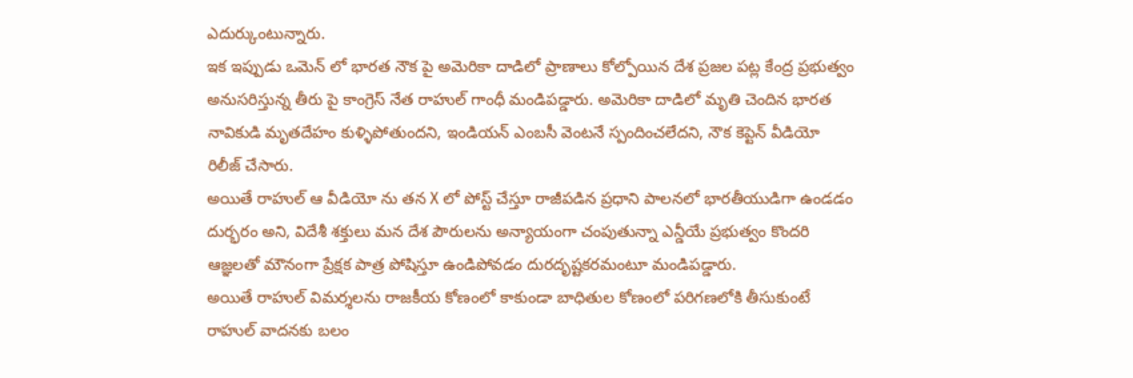ఎదుర్కుంటున్నారు.
ఇక ఇప్పుడు ఒమెన్ లో భారత నౌక పై అమెరికా దాడిలో ప్రాణాలు కోల్పోయిన దేశ ప్రజల పట్ల కేంద్ర ప్రభుత్వం అనుసరిస్తున్న తీరు పై కాంగ్రెస్ నేత రాహుల్ గాంధీ మండిపడ్డారు. అమెరికా దాడిలో మృతి చెందిన భారత నావికుడి మృతదేహం కుళ్ళిపోతుందని, ఇండియన్ ఎంబసీ వెంటనే స్పందించలేదని, నౌక కెప్టెన్ వీడియో రిలీజ్ చేసారు.
అయితే రాహుల్ ఆ వీడియో ను తన X లో పోస్ట్ చేస్తూ రాజీపడిన ప్రధాని పాలనలో భారతీయుడిగా ఉండడం దుర్భరం అని, విదేశీ శక్తులు మన దేశ పౌరులను అన్యాయంగా చంపుతున్నా ఎన్డీయే ప్రభుత్వం కొందరి ఆజ్ఞలతో మౌనంగా ప్రేక్షక పాత్ర పోషిస్తూ ఉండిపోవడం దురదృష్టకరమంటూ మండిపడ్డారు.
అయితే రాహుల్ విమర్శలను రాజకీయ కోణంలో కాకుండా బాధితుల కోణంలో పరిగణలోకి తీసుకుంటే రాహుల్ వాదనకు బలం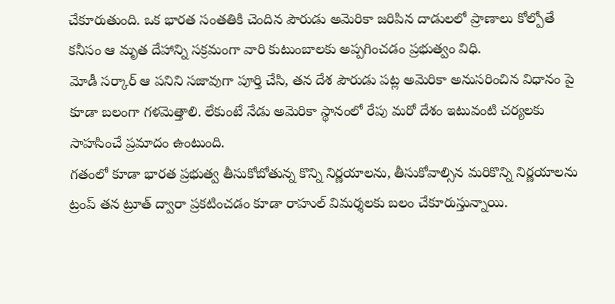చేకూరుతుంది. ఒక భారత సంతతికి చెందిన పౌరుడు అమెరికా జరిపిన దాడులలో ప్రాణాలు కోల్పోతే కనీసం ఆ మృత దేహాన్ని సక్రమంగా వారి కుటుంబాలకు అప్పగించడం ప్రభుత్వం విధి.
మోడీ సర్కార్ ఆ పనిని సజావుగా పూర్తి చేసి, తన దేశ పౌరుడు పట్ల అమెరికా అనుసరించిన విధానం పై కూడా బలంగా గళమెత్తాలి. లేకుంటే నేడు అమెరికా స్థానంలో రేపు మరో దేశం ఇటువంటి చర్యలకు సాహసించే ప్రమాదం ఉంటుంది.
గతంలో కూడా భారత ప్రభుత్వ తీసుకోబోతున్న కొన్ని నిర్ణయాలను, తీసుకోవాల్సిన మరికొన్ని నిర్ణయాలను ట్రంప్ తన ట్రూత్ ద్వారా ప్రకటించడం కూడా రాహుల్ విమర్శలకు బలం చేకూరుస్తున్నాయి.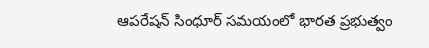ఆపరేషన్ సింధూర్ సమయంలో భారత ప్రభుత్వం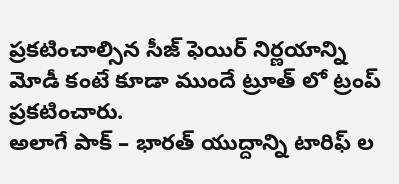ప్రకటించాల్సిన సీజ్ ఫెయిర్ నిర్ణయాన్ని మోడీ కంటే కూడా ముందే ట్రూత్ లో ట్రంప్ ప్రకటించారు.
అలాగే పాక్ – భారత్ యుద్దాన్ని టారిఫ్ ల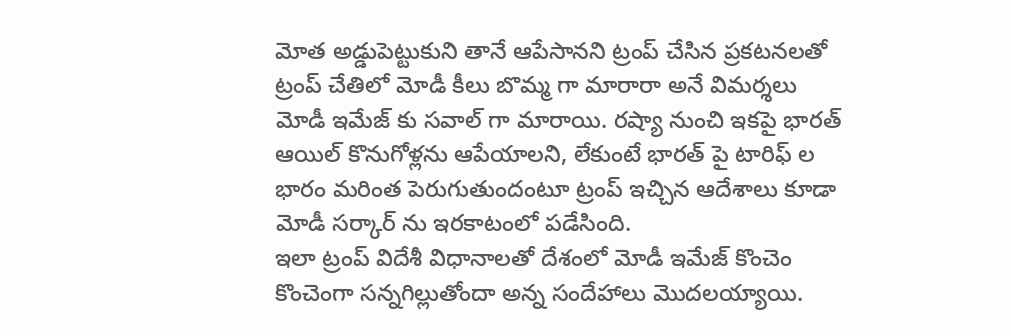మోత అడ్డుపెట్టుకుని తానే ఆపేసానని ట్రంప్ చేసిన ప్రకటనలతో ట్రంప్ చేతిలో మోడీ కీలు బొమ్మ గా మారారా అనే విమర్శలు మోడీ ఇమేజ్ కు సవాల్ గా మారాయి. రష్యా నుంచి ఇకపై భారత్ ఆయిల్ కొనుగోళ్లను ఆపేయాలని, లేకుంటే భారత్ పై టారిఫ్ ల భారం మరింత పెరుగుతుందంటూ ట్రంప్ ఇచ్చిన ఆదేశాలు కూడా మోడీ సర్కార్ ను ఇరకాటంలో పడేసింది.
ఇలా ట్రంప్ విదేశీ విధానాలతో దేశంలో మోడీ ఇమేజ్ కొంచెం కొంచెంగా సన్నగిల్లుతోందా అన్న సందేహాలు మొదలయ్యాయి.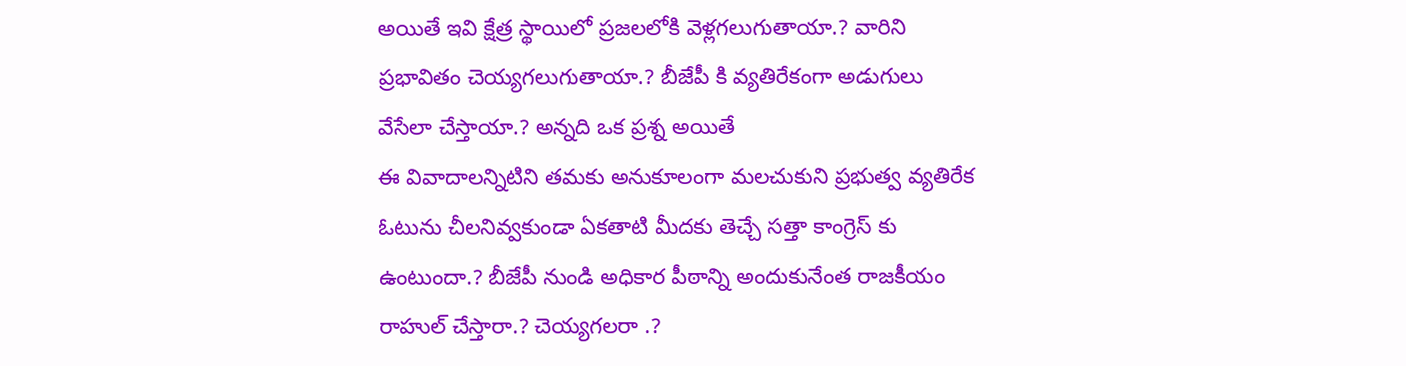అయితే ఇవి క్షేత్ర స్థాయిలో ప్రజలలోకి వెళ్లగలుగుతాయా.? వారిని ప్రభావితం చెయ్యగలుగుతాయా.? బీజేపీ కి వ్యతిరేకంగా అడుగులు వేసేలా చేస్తాయా.? అన్నది ఒక ప్రశ్న అయితే
ఈ వివాదాలన్నిటిని తమకు అనుకూలంగా మలచుకుని ప్రభుత్వ వ్యతిరేక ఓటును చీలనివ్వకుండా ఏకతాటి మీదకు తెచ్చే సత్తా కాంగ్రెస్ కు ఉంటుందా.? బీజేపీ నుండి అధికార పీఠాన్ని అందుకునేంత రాజకీయం రాహుల్ చేస్తారా.? చెయ్యగలరా .?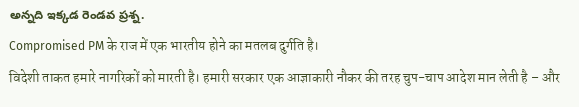అన్నది ఇక్కడ రెండవ ప్రశ్న.
Compromised PM के राज में एक भारतीय होने का मतलब दुर्गति है।
विदेशी ताकत हमारे नागरिकों को मारती है। हमारी सरकार एक आज्ञाकारी नौकर की तरह चुप-चाप आदेश मान लेती है – और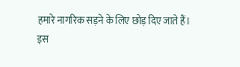हमारे नागरिक सड़ने के लिए छोड़ दिए जाते हैं।
इस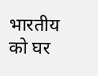भारतीय को घर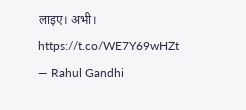लाइए। अभी। https://t.co/WE7Y69wHZt
— Rahul Gandhi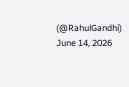(@RahulGandhi) June 14, 2026